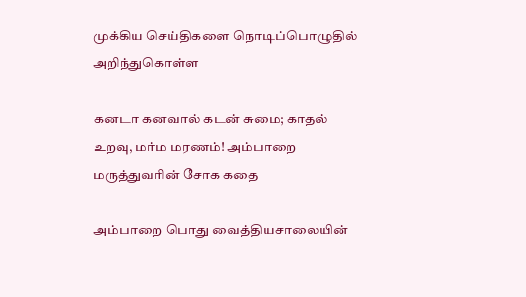முக்கிய செய்திகளை நொடிப்பொழுதில் அறிந்துகொள்ள

கனடா கனவால் கடன் சுமை; காதல் உறவு, மர்ம மரணம்! அம்பாறை மருத்துவரின் சோக கதை

அம்பாறை பொது வைத்தியசாலையின்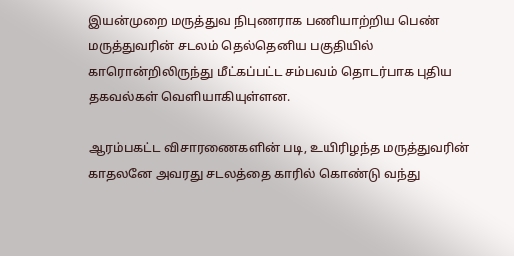இயன்முறை மருத்துவ நிபுணராக பணியாற்றிய பெண் மருத்துவரின் சடலம் தெல்தெனிய பகுதியில் காரொன்றிலிருந்து மீட்கப்பட்ட சம்பவம் தொடர்பாக புதிய தகவல்கள் வெளியாகியுள்ளன.

ஆரம்பகட்ட விசாரணைகளின் படி, உயிரிழந்த மருத்துவரின் காதலனே அவரது சடலத்தை காரில் கொண்டு வந்து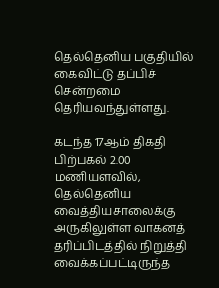தெல்தெனிய பகுதியில் கைவிட்டு தப்பிச் சென்றமை தெரியவந்துள்ளது.

கடந்த 17ஆம் திகதி பிற்பகல் 2.00 மணியளவில், தெல்தெனிய வைத்தியசாலைக்கு அருகிலுள்ள வாகனத் தரிப்பிடத்தில் நிறுத்தி வைக்கப்பட்டிருந்த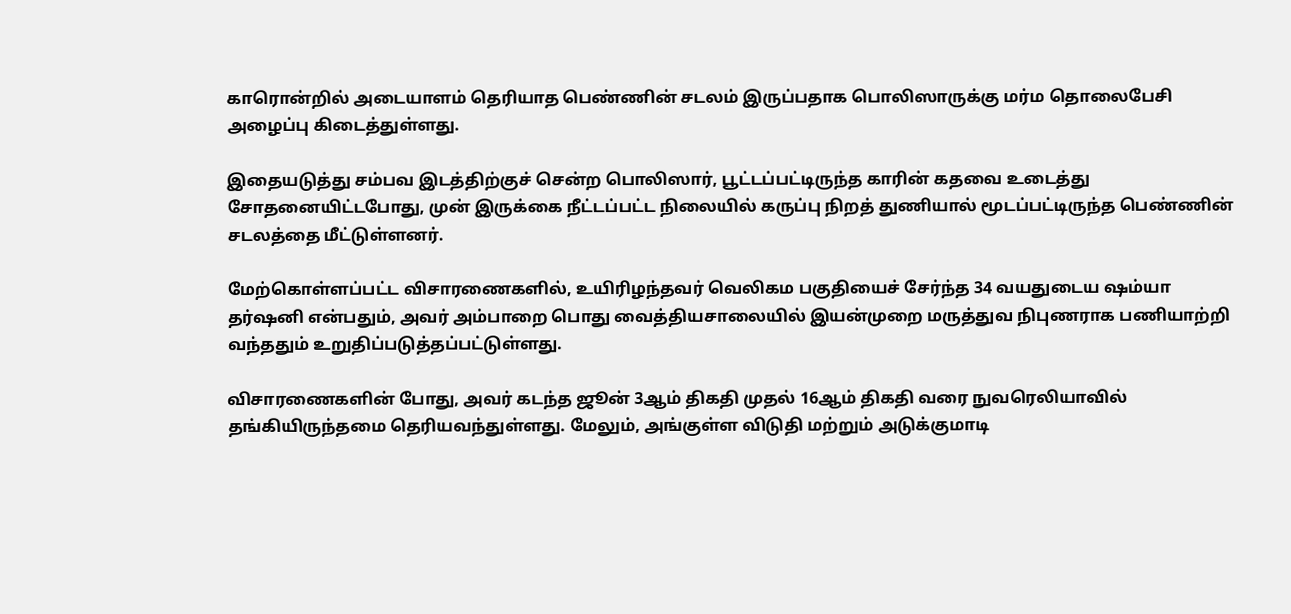காரொன்றில் அடையாளம் தெரியாத பெண்ணின் சடலம் இருப்பதாக பொலிஸாருக்கு மர்ம தொலைபேசி அழைப்பு கிடைத்துள்ளது.

இதையடுத்து சம்பவ இடத்திற்குச் சென்ற பொலிஸார், பூட்டப்பட்டிருந்த காரின் கதவை உடைத்து சோதனையிட்டபோது, முன் இருக்கை நீட்டப்பட்ட நிலையில் கருப்பு நிறத் துணியால் மூடப்பட்டிருந்த பெண்ணின் சடலத்தை மீட்டுள்ளனர்.

மேற்கொள்ளப்பட்ட விசாரணைகளில், உயிரிழந்தவர் வெலிகம பகுதியைச் சேர்ந்த 34 வயதுடைய ஷம்யா தர்ஷனி என்பதும், அவர் அம்பாறை பொது வைத்தியசாலையில் இயன்முறை மருத்துவ நிபுணராக பணியாற்றி வந்ததும் உறுதிப்படுத்தப்பட்டுள்ளது.

விசாரணைகளின் போது, அவர் கடந்த ஜூன் 3ஆம் திகதி முதல் 16ஆம் திகதி வரை நுவரெலியாவில் தங்கியிருந்தமை தெரியவந்துள்ளது. மேலும், அங்குள்ள விடுதி மற்றும் அடுக்குமாடி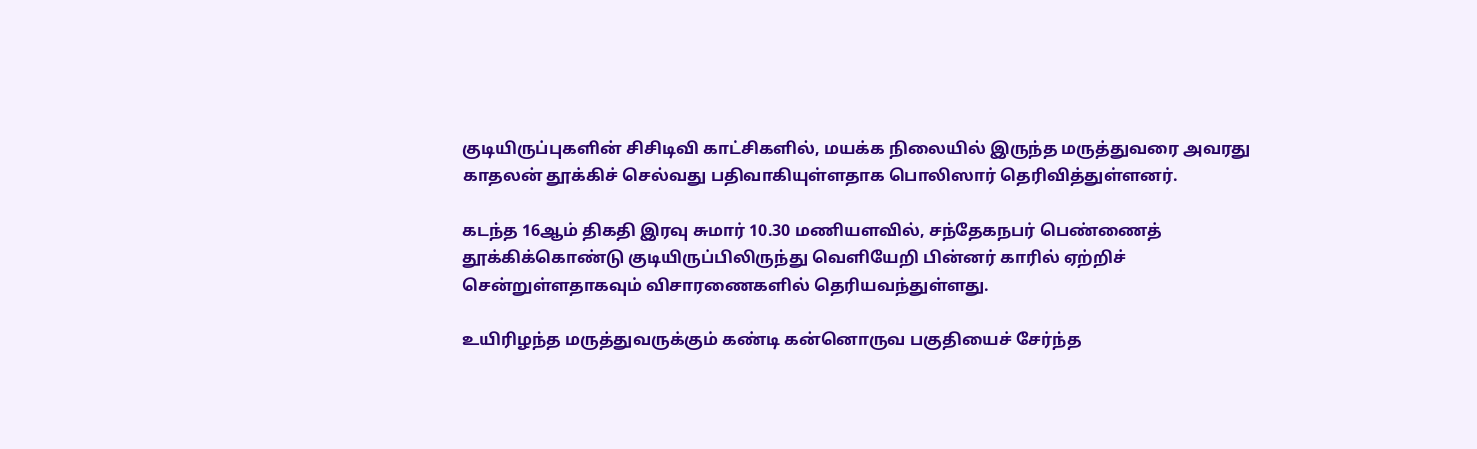குடியிருப்புகளின் சிசிடிவி காட்சிகளில், மயக்க நிலையில் இருந்த மருத்துவரை அவரது காதலன் தூக்கிச் செல்வது பதிவாகியுள்ளதாக பொலிஸார் தெரிவித்துள்ளனர்.

கடந்த 16ஆம் திகதி இரவு சுமார் 10.30 மணியளவில், சந்தேகநபர் பெண்ணைத் தூக்கிக்கொண்டு குடியிருப்பிலிருந்து வெளியேறி பின்னர் காரில் ஏற்றிச் சென்றுள்ளதாகவும் விசாரணைகளில் தெரியவந்துள்ளது.

உயிரிழந்த மருத்துவருக்கும் கண்டி கன்னொருவ பகுதியைச் சேர்ந்த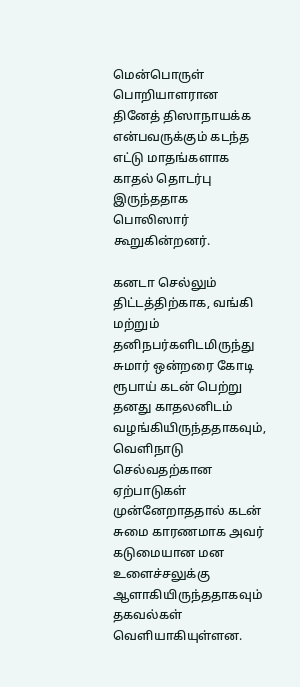மென்பொருள் பொறியாளரான தினேத் திஸாநாயக்க என்பவருக்கும் கடந்த எட்டு மாதங்களாக காதல் தொடர்பு இருந்ததாக பொலிஸார் கூறுகின்றனர்.

கனடா செல்லும் திட்டத்திற்காக, வங்கி மற்றும் தனிநபர்களிடமிருந்து சுமார் ஒன்றரை கோடி ரூபாய் கடன் பெற்று தனது காதலனிடம் வழங்கியிருந்ததாகவும், வெளிநாடு செல்வதற்கான ஏற்பாடுகள் முன்னேறாததால் கடன் சுமை காரணமாக அவர் கடுமையான மன உளைச்சலுக்கு ஆளாகியிருந்ததாகவும் தகவல்கள் வெளியாகியுள்ளன.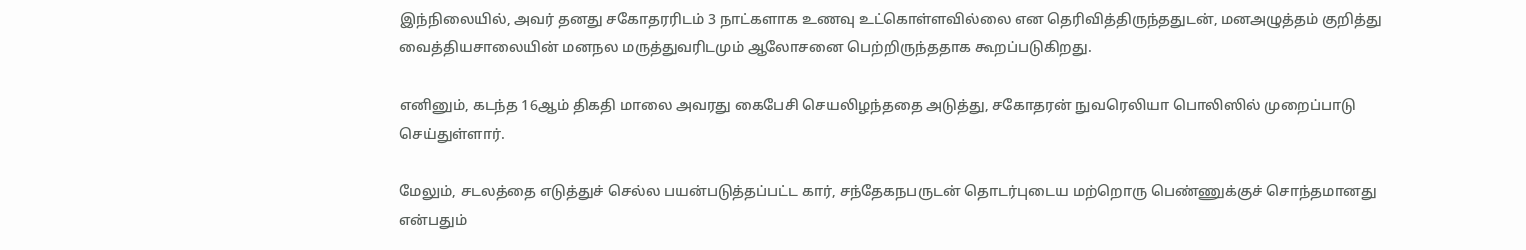இந்நிலையில், அவர் தனது சகோதரரிடம் 3 நாட்களாக உணவு உட்கொள்ளவில்லை என தெரிவித்திருந்ததுடன், மனஅழுத்தம் குறித்து வைத்தியசாலையின் மனநல மருத்துவரிடமும் ஆலோசனை பெற்றிருந்ததாக கூறப்படுகிறது.

எனினும், கடந்த 16ஆம் திகதி மாலை அவரது கைபேசி செயலிழந்ததை அடுத்து, சகோதரன் நுவரெலியா பொலிஸில் முறைப்பாடு செய்துள்ளார்.

மேலும், சடலத்தை எடுத்துச் செல்ல பயன்படுத்தப்பட்ட கார், சந்தேகநபருடன் தொடர்புடைய மற்றொரு பெண்ணுக்குச் சொந்தமானது என்பதும்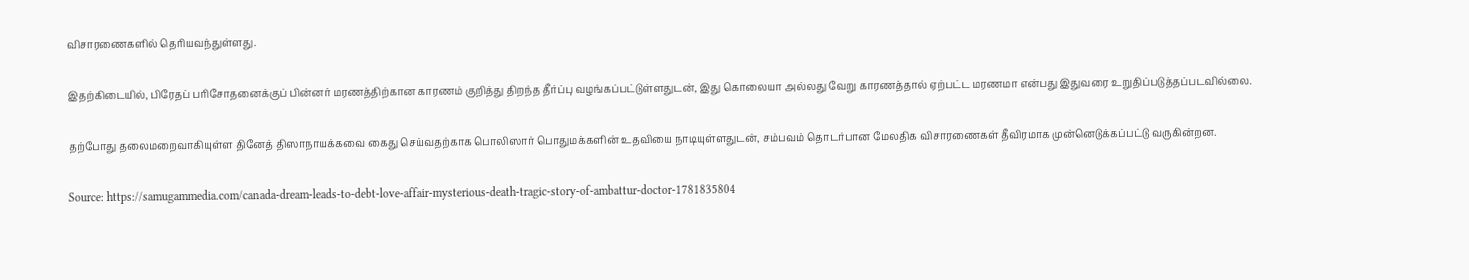விசாரணைகளில் தெரியவந்துள்ளது.

இதற்கிடையில், பிரேதப் பரிசோதனைக்குப் பின்னர் மரணத்திற்கான காரணம் குறித்து திறந்த தீர்ப்பு வழங்கப்பட்டுள்ளதுடன், இது கொலையா அல்லது வேறு காரணத்தால் ஏற்பட்ட மரணமா என்பது இதுவரை உறுதிப்படுத்தப்படவில்லை.

தற்போது தலைமறைவாகியுள்ள தினேத் திஸாநாயக்கவை கைது செய்வதற்காக பொலிஸார் பொதுமக்களின் உதவியை நாடியுள்ளதுடன், சம்பவம் தொடர்பான மேலதிக விசாரணைகள் தீவிரமாக முன்னெடுக்கப்பட்டு வருகின்றன.

Source: https://samugammedia.com/canada-dream-leads-to-debt-love-affair-mysterious-death-tragic-story-of-ambattur-doctor-1781835804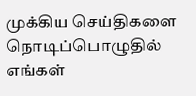முக்கிய செய்திகளை நொடிப்பொழுதில் எங்கள்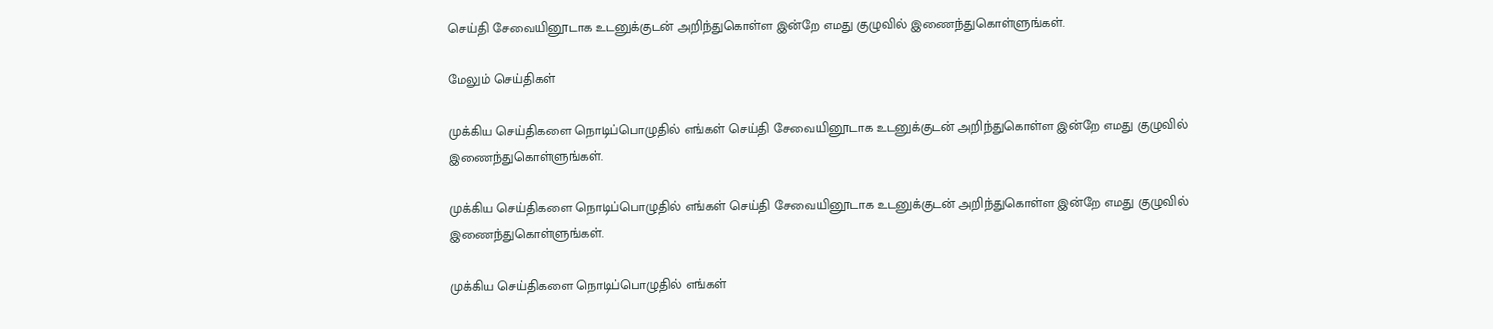செய்தி சேவையினூடாக உடனுக்குடன் அறிந்துகொள்ள இன்றே எமது குழுவில் இணைந்துகொள்ளுங்கள்.

மேலும் செய்திகள்

முக்கிய செய்திகளை நொடிப்பொழுதில் எங்கள் செய்தி சேவையினூடாக உடனுக்குடன் அறிந்துகொள்ள இன்றே எமது குழுவில் இணைந்துகொள்ளுங்கள்.

முக்கிய செய்திகளை நொடிப்பொழுதில் எங்கள் செய்தி சேவையினூடாக உடனுக்குடன் அறிந்துகொள்ள இன்றே எமது குழுவில் இணைந்துகொள்ளுங்கள்.

முக்கிய செய்திகளை நொடிப்பொழுதில் எங்கள்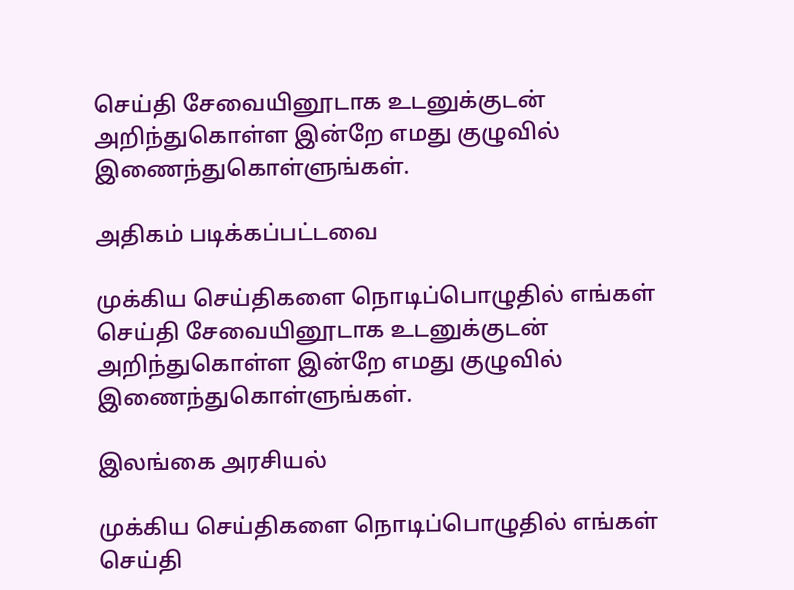செய்தி சேவையினூடாக உடனுக்குடன் அறிந்துகொள்ள இன்றே எமது குழுவில் இணைந்துகொள்ளுங்கள்.

அதிகம் படிக்கப்பட்டவை

முக்கிய செய்திகளை நொடிப்பொழுதில் எங்கள் செய்தி சேவையினூடாக உடனுக்குடன் அறிந்துகொள்ள இன்றே எமது குழுவில் இணைந்துகொள்ளுங்கள்.

இலங்கை அரசியல்

முக்கிய செய்திகளை நொடிப்பொழுதில் எங்கள் செய்தி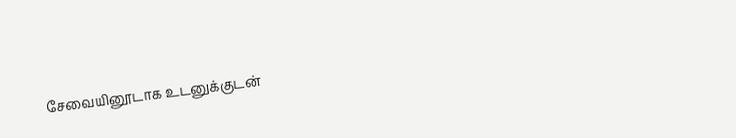சேவையினூடாக உடனுக்குடன்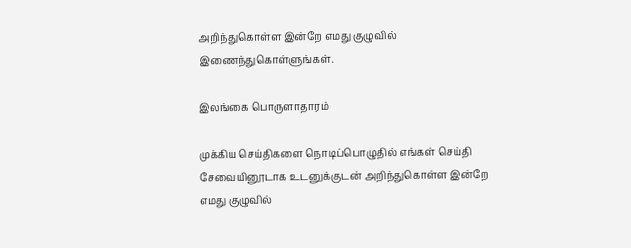அறிந்துகொள்ள இன்றே எமது குழுவில் இணைந்துகொள்ளுங்கள்.

இலங்கை பொருளாதாரம்

முக்கிய செய்திகளை நொடிப்பொழுதில் எங்கள் செய்தி சேவையினூடாக உடனுக்குடன் அறிந்துகொள்ள இன்றே எமது குழுவில்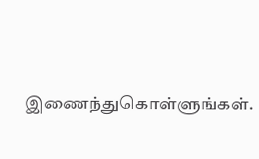இணைந்துகொள்ளுங்கள்.